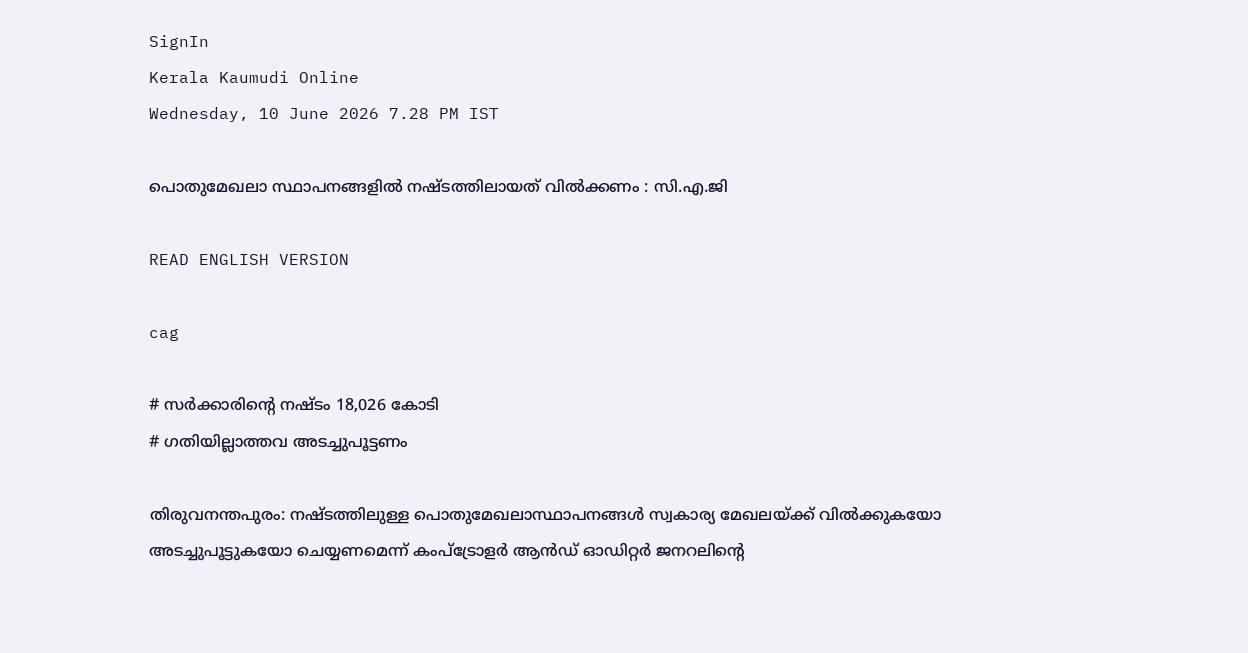SignIn
Kerala Kaumudi Online
Wednesday, 10 June 2026 7.28 PM IST

പൊതുമേഖലാ സ്ഥാപനങ്ങളിൽ നഷ്ടത്തിലായത് വിൽക്കണം : സി.എ.ജി

READ ENGLISH VERSION

cag

# സർക്കാരിന്റെ നഷ്ടം 18,026 കോടി
# ഗതിയില്ലാത്തവ അടച്ചുപൂട്ടണം

തിരുവനന്തപുരം: നഷ്ടത്തിലുള്ള പൊതുമേഖലാസ്ഥാപനങ്ങൾ സ്വകാര്യ മേഖലയ്ക്ക് വിൽക്കുകയോ അടച്ചുപൂട്ടുകയോ ചെയ്യണമെന്ന് കംപ്ട്രോളർ ആൻഡ് ഓഡിറ്റർ ജനറലിന്റെ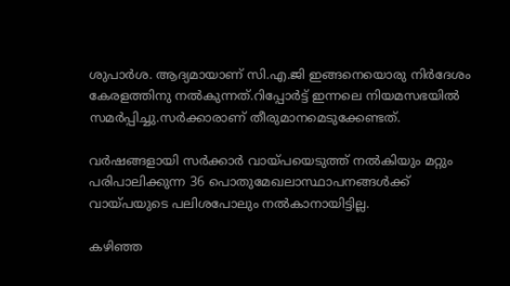ശുപാർശ. ആദ്യമായാണ് സി.എ.ജി ഇങ്ങനെയൊരു നിർദേശം കേരളത്തിനു നൽകുന്നത്.റിപ്പോർട്ട് ഇന്നലെ നിയമസഭയിൽ സമർപ്പിച്ചു.സർക്കാരാണ് തീരുമാനമെടുക്കേണ്ടത്.

വർഷങ്ങളായി സർക്കാർ വായ്പയെടുത്ത് നൽകിയും മറ്റും പരിപാലിക്കുന്ന 36 പൊതുമേഖലാസ്ഥാപനങ്ങൾക്ക് വായ്പയുടെ പലിശപോലും നൽകാനായിട്ടില്ല.

കഴിഞ്ഞ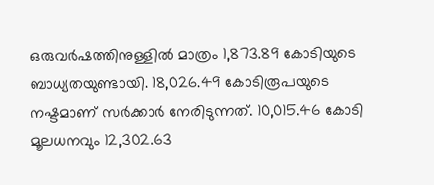ഒരുവർഷത്തിനുള്ളിൽ മാത്രം 1,873.89 കോടിയുടെ ബാധ്യതയുണ്ടായി. 18,026.49 കോടിരൂപയുടെ നഷ്ടമാണ് സർക്കാർ നേരിടുന്നത്. 10,015.46 കോടി മൂലധനവും 12,302.63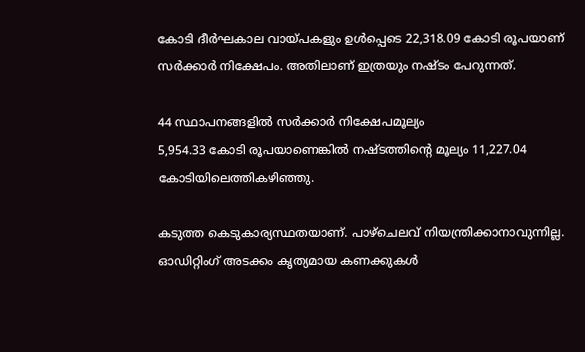കോടി ദീർഘകാല വായ്പകളും ഉൾപ്പെടെ 22,318.09 കോടി രൂപയാണ് സർക്കാർ നിക്ഷേപം. അതിലാണ് ഇത്രയും നഷ്ടം പേറുന്നത്.

44 സ്ഥാപനങ്ങളിൽ സർക്കാർ നിക്ഷേപമൂല്യം
5,954.33 കോടി രൂപയാണെങ്കിൽ നഷ്ടത്തിന്റെ മൂല്യം 11,227.04 കോടിയിലെത്തികഴിഞ്ഞു.

കടുത്ത കെടുകാര്യസ്ഥതയാണ്. പാഴ്ചെലവ് നിയന്ത്രിക്കാനാവുന്നില്ല. ഓഡിറ്റിംഗ് അടക്കം കൃത്യമായ കണക്കുകൾ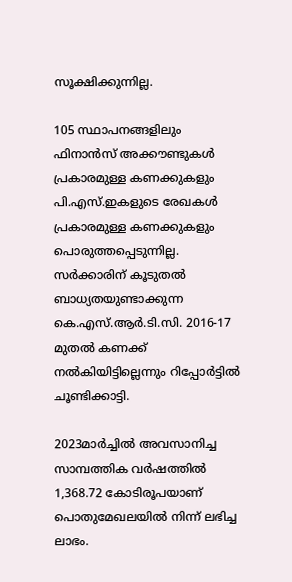സൂക്ഷിക്കുന്നില്ല.

105 സ്ഥാപനങ്ങളിലും ഫിനാൻസ് അക്കൗണ്ടുകൾ
പ്രകാരമുള്ള കണക്കുകളും പി.എസ്.ഇകളുടെ രേഖകൾ പ്രകാരമുള്ള കണക്കുകളും
പൊരുത്തപ്പെടുന്നില്ല. സർക്കാരിന് കൂടുതൽ ബാധ്യതയുണ്ടാക്കുന്ന കെ.എസ്.ആർ.ടി.സി. 2016-17 മുതൽ കണക്ക് നൽകിയിട്ടില്ലെന്നും റിപ്പോർട്ടിൽ ചൂണ്ടിക്കാട്ടി.

2023മാർച്ചിൽ അവസാനിച്ച സാമ്പത്തിക വർഷത്തിൽ 1,368.72 കോടിരൂപയാണ് പൊതുമേഖലയിൽ നിന്ന് ലഭിച്ച ലാഭം.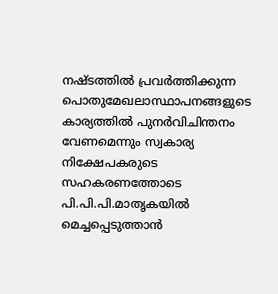നഷ്ടത്തിൽ പ്രവർത്തിക്കുന്ന പൊതുമേഖലാസ്ഥാപനങ്ങളുടെ കാര്യത്തിൽ പുനർവിചിന്തനം വേണമെന്നും സ്വകാര്യ നിക്ഷേപകരുടെ സഹകരണത്തോടെ പി.പി.പി.മാതൃകയിൽ മെച്ചപ്പെടുത്താൻ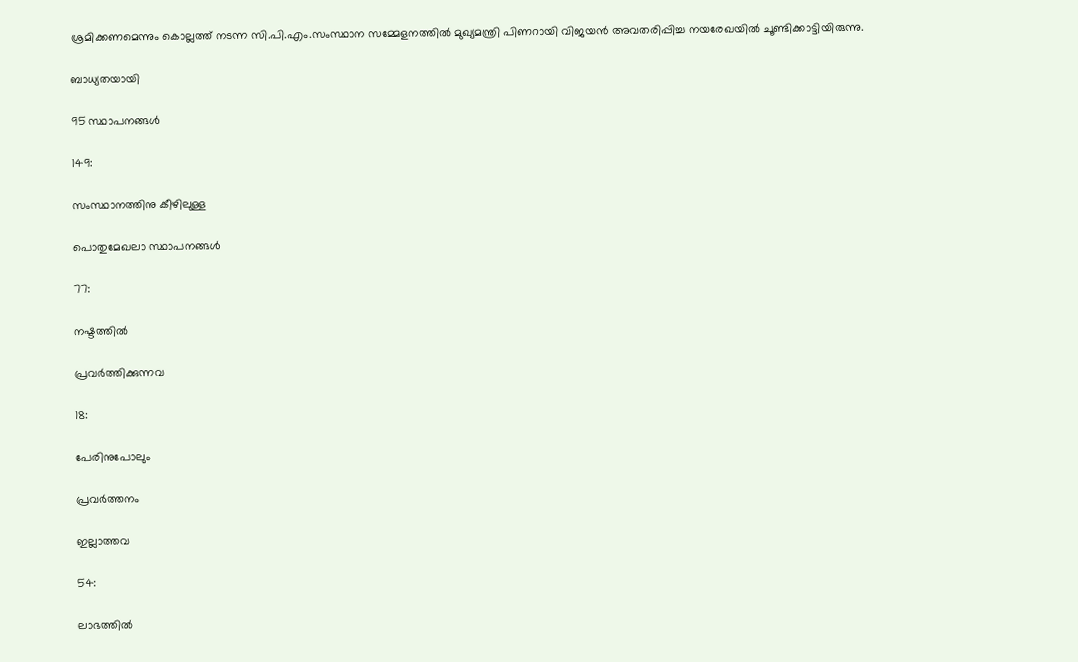ശ്രമിക്കണമെന്നും കൊല്ലത്ത് നടന്ന സി.പി.എം.സംസ്ഥാന സമ്മേളനത്തിൽ മുഖ്യമന്ത്രി പിണറായി വിജയൻ അവതരിപ്പിച്ച നയരേഖയിൽ ചൂണ്ടിക്കാട്ടിയിരുന്നു.

ബാധ്യതയായി

95 സ്ഥാപനങ്ങൾ

149:

സംസ്ഥാനത്തിനു കീഴിലുള്ള

പൊതുമേഖലാ സ്ഥാപനങ്ങൾ

77:

നഷ്ടത്തിൽ

പ്രവർത്തിക്കുന്നവ

18:

പേരിനുപോലും

പ്രവർത്തനം

ഇല്ലാത്തവ

54:

ലാഭത്തിൽ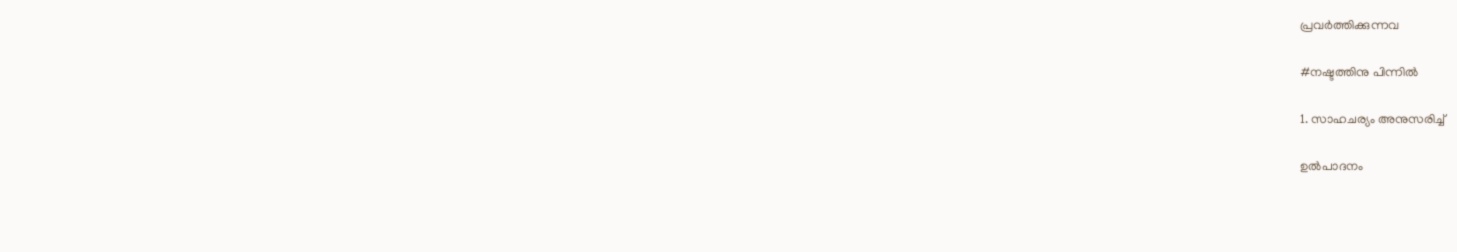പ്രവർത്തിക്കുന്നവ

#നഷ്ടത്തിനു പിന്നിൽ

1. സാഹചര്യം അനുസരിച്ച്

ഉൽപാദനം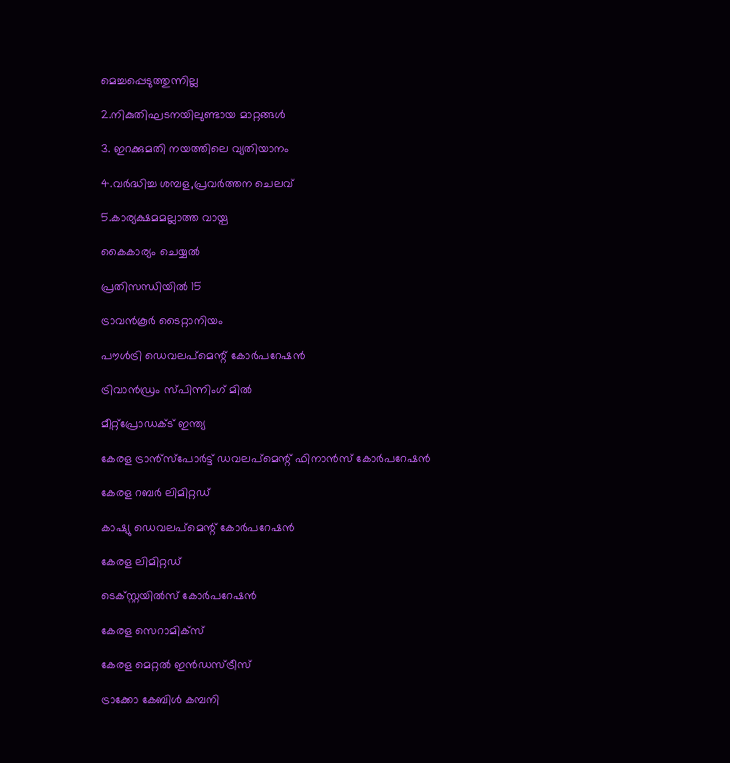മെച്ചപ്പെടുത്തുന്നില്ല

2.നികുതിഘടനയിലുണ്ടായ മാറ്റങ്ങൾ

3. ഇറക്കുമതി നയത്തിലെ വ്യതിയാനം

4.വർദ്ധിച്ച ശമ്പള,പ്രവർത്തന ചെലവ്

5.കാര്യക്ഷമമല്ലാത്ത വായ്പ

കൈകാര്യം ചെയ്യൽ

പ്രതിസന്ധിയിൽ 15

ട്രാവൻകൂർ ടൈറ്റാനിയം

പൗൾട്രി ഡെവലപ്മെന്റ് കോർപറേഷൻ

ട്രിവാൻഡ്രം സ്പിന്നിംഗ് മിൽ

മീറ്റ്പ്രോഡക്ട് ഇന്ത്യ

കേരള ട്രാൻ്സ്പോർട്ട് ഡവലപ്മെന്റ് ഫിനാൻസ് കോർപറേഷൻ

കേരള റബർ ലിമിറ്റഡ്

കാഷ്യു ഡെവലപ്മെന്റ് കോർപറേഷൻ

കേരള ലിമിറ്റഡ്

ടെക്സ്റ്റയിൽസ് കോർപറേഷൻ

കേരള സെറാമിക്സ്

കേരള മെറ്റൽ ഇൻഡസ്ട്രീസ്

ട്രാക്കോ കേബിൾ കമ്പനി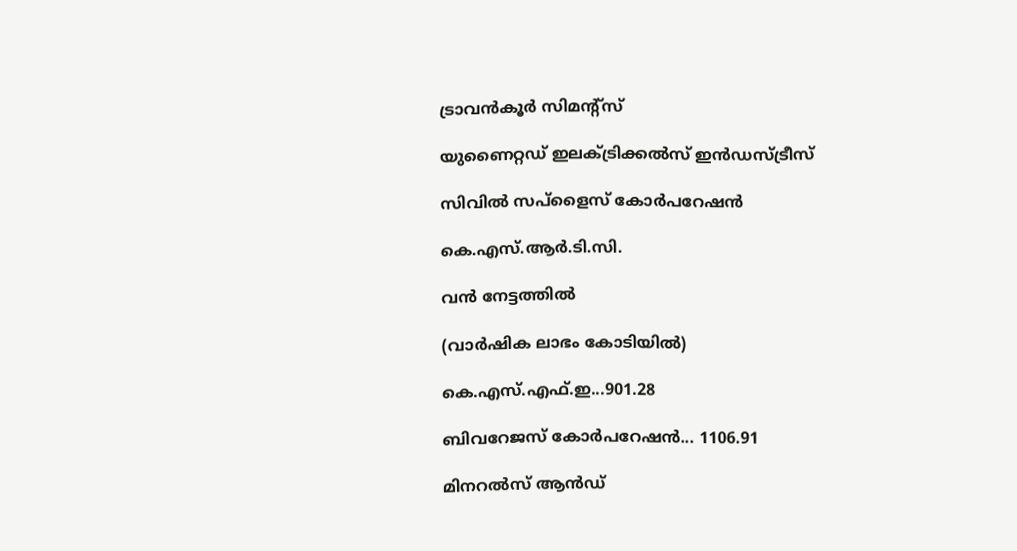ട്രാവൻകൂർ സിമന്റ്സ്

യുണൈറ്റഡ് ഇലക്ട്രിക്കൽസ് ഇൻഡസ്ട്രീസ്

സിവിൽ സപ്ളൈസ് കോർപറേഷൻ

കെ.എസ്.ആർ.ടി.സി.

വൻ നേട്ടത്തിൽ

(വാർഷിക ലാഭം കോടിയിൽ)

കെ.എസ്.എഫ്.ഇ...901.28

ബിവറേജസ് കോർപറേഷൻ... 1106.91

മിനറൽസ് ആൻഡ്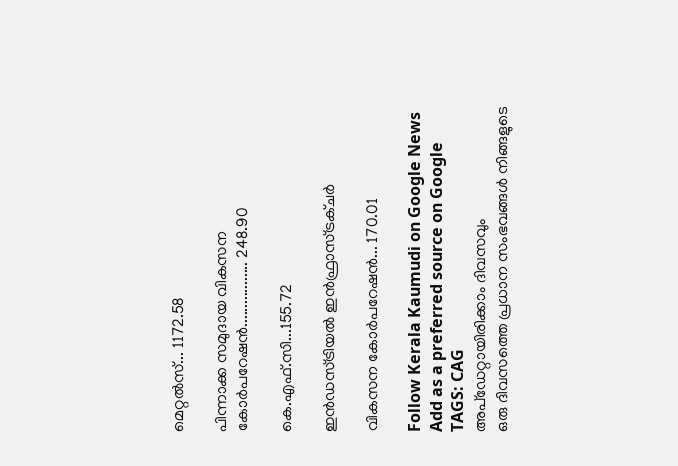മെറ്റൽസ്... 1172.58

പിന്നാക്ക സമുദായ വികസന കോർപറേഷൻ................. 248.90

കെ.എഫ്.സി...155.72

ഇൻഡസ്ട്രിയൽ ഇൻഫ്രാസ്ട്രക്ചർ

വികസന കോർപറേഷൻ... 170.01

Follow Kerala Kaumudi on Google News Add as a preferred source on Google
TAGS: CAG
അപ്ഡേറ്റായിരിക്കാം ദിവസവും
ഒരു ദിവസത്തെ പ്രധാന സംഭവങ്ങൾ നിങ്ങളുടെ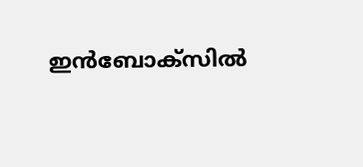ഇൻബോക്സിൽ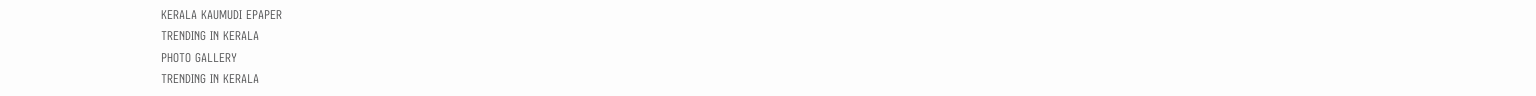KERALA KAUMUDI EPAPER
TRENDING IN KERALA
PHOTO GALLERY
TRENDING IN KERALA